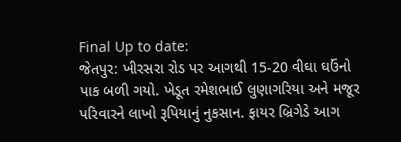Final Up to date:
જેતપુર: ખીરસરા રોડ પર આગથી 15-20 વીઘા ઘઉંનો પાક બળી ગયો. ખેડૂત રમેશભાઈ લુણાગરિયા અને મજૂર પરિવારને લાખો રૂપિયાનું નુકસાન. ફાયર બ્રિગેડે આગ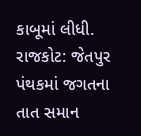કાબૂમાં લીધી.
રાજકોટ: જેતપુર પંથકમાં જગતના તાત સમાન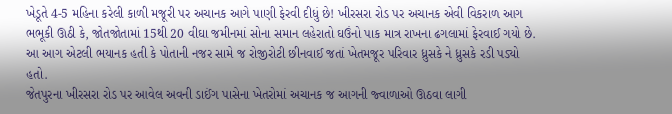ખેડૂતે 4-5 મહિના કરેલી કાળી મજૂરી પર અચાનક આગે પાણી ફેરવી દીધું છે! ખીરસરા રોડ પર અચાનક એવી વિકરાળ આગ ભભૂકી ઊઠી કે, જોતજોતામાં 15થી 20 વીઘા જમીનમાં સોના સમાન લહેરાતો ઘઉંનો પાક માત્ર રાખના ઢગલામાં ફેરવાઈ ગયો છે. આ આગ એટલી ભયાનક હતી કે પોતાની નજર સામે જ રોજીરોટી છીનવાઈ જતાં ખેતમજૂર પરિવાર ધ્રુસકે ને ધ્રુસકે રડી પડ્યો હતો.
જેતપુરના ખીરસરા રોડ પર આવેલ અવની ડાઈંગ પાસેના ખેતરોમાં અચાનક જ આગની જ્વાળાઓ ઊઠવા લાગી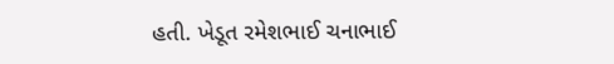હતી. ખેડૂત રમેશભાઈ ચનાભાઈ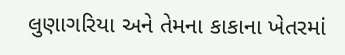લુણાગરિયા અને તેમના કાકાના ખેતરમાં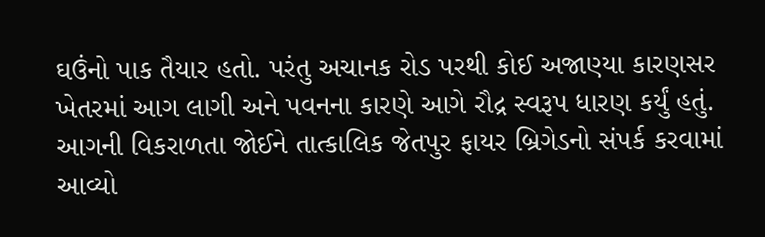ઘઉંનો પાક તૈયાર હતો. પરંતુ અચાનક રોડ પરથી કોઈ અજાણ્યા કારણસર ખેતરમાં આગ લાગી અને પવનના કારણે આગે રૌદ્ર સ્વરૂપ ધારણ કર્યું હતું. આગની વિકરાળતા જોઈને તાત્કાલિક જેતપુર ફાયર બ્રિગેડનો સંપર્ક કરવામાં આવ્યો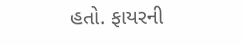હતો. ફાયરની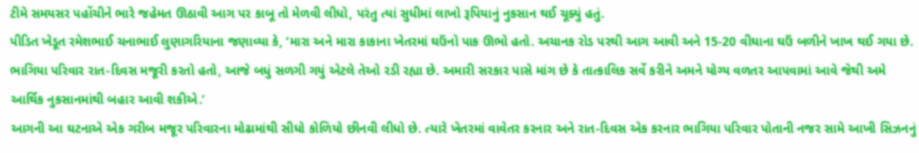ટીમે સમયસર પહોંચીને ભારે જહેમત ઊઠાવી આગ પર કાબૂ તો મેળવી લીધો, પરંતુ ત્યાં સુધીમાં લાખો રૂપિયાનું નુકસાન થઈ ચૂક્યું હતું.
પીડિત ખેડૂત રમેશભાઈ ચનાભાઈ લુણાગરિયાના જણાવ્યા કે, ‘મારા અને મારા કાકાના ખેતરમાં ઘઉંનો પાક ઊભો હતો. અચાનક રોડ પરથી આગ આવી અને 15-20 વીઘાના ઘઉં બળીને ખાખ થઈ ગયા છે. ભાગિયા પરિવાર રાત-દિવસ મજૂરી કરતો હતો, આજે બધું સળગી ગયું એટલે તેઓ રડી રહ્યા છે. અમારી સરકાર પાસે માંગ છે કે તાત્કાલિક સર્વે કરીને અમને યોગ્ય વળતર આપવામાં આવે જેથી અમે આર્થિક નુકસાનમાંથી બહાર આવી શકીએ.’
આગની આ ઘટનાએ એક ગરીબ મજૂર પરિવારના મોઢામાંથી સીધો કોળિયો છીનવી લીધો છે. ત્યારે ખેતરમાં વાવેતર કરનાર અને રાત-દિવસ એક કરનાર ભાગિયા પરિવાર પોતાની નજર સામે આખી સિઝનનું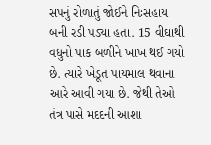સપનું રોળાતું જોઈને નિઃસહાય બની રડી પડ્યા હતા. 15 વીઘાથી વધુનો પાક બળીને ખાખ થઈ ગયો છે. ત્યારે ખેડૂત પાયમાલ થવાના આરે આવી ગયા છે. જેથી તેઓ તંત્ર પાસે મદદની આશા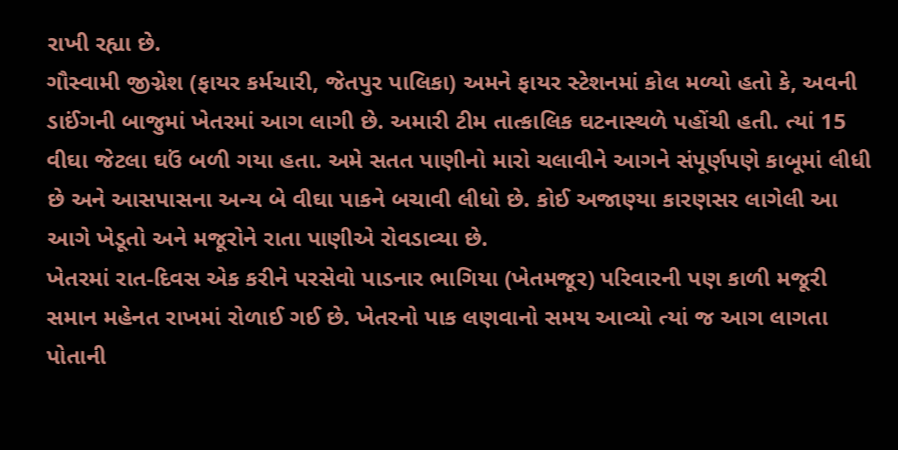રાખી રહ્યા છે.
ગૌસ્વામી જીગ્નેશ (ફાયર કર્મચારી, જેતપુર પાલિકા) અમને ફાયર સ્ટેશનમાં કોલ મળ્યો હતો કે, અવની ડાઈંગની બાજુમાં ખેતરમાં આગ લાગી છે. અમારી ટીમ તાત્કાલિક ઘટનાસ્થળે પહોંચી હતી. ત્યાં 15 વીઘા જેટલા ઘઉં બળી ગયા હતા. અમે સતત પાણીનો મારો ચલાવીને આગને સંપૂર્ણપણે કાબૂમાં લીધી છે અને આસપાસના અન્ય બે વીઘા પાકને બચાવી લીધો છે. કોઈ અજાણ્યા કારણસર લાગેલી આ આગે ખેડૂતો અને મજૂરોને રાતા પાણીએ રોવડાવ્યા છે.
ખેતરમાં રાત-દિવસ એક કરીને પરસેવો પાડનાર ભાગિયા (ખેતમજૂર) પરિવારની પણ કાળી મજૂરી સમાન મહેનત રાખમાં રોળાઈ ગઈ છે. ખેતરનો પાક લણવાનો સમય આવ્યો ત્યાં જ આગ લાગતા પોતાની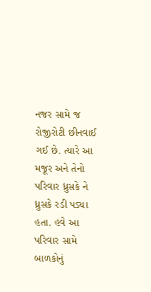નજર સામે જ રોજીરોટી છીનવાઈ ગઈ છે. ત્યારે આ મજૂર અને તેનો પરિવાર ધ્રુસકે ને ધ્રુસકે રડી પડ્યા હતા. હવે આ પરિવાર સામે બાળકોનું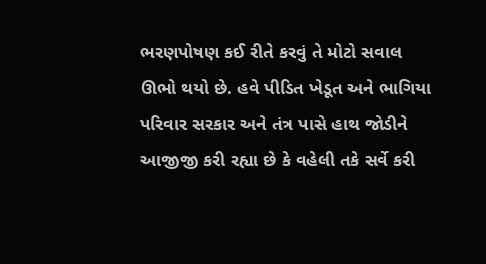ભરણપોષણ કઈ રીતે કરવું તે મોટો સવાલ ઊભો થયો છે. હવે પીડિત ખેડૂત અને ભાગિયા પરિવાર સરકાર અને તંત્ર પાસે હાથ જોડીને આજીજી કરી રહ્યા છે કે વહેલી તકે સર્વે કરી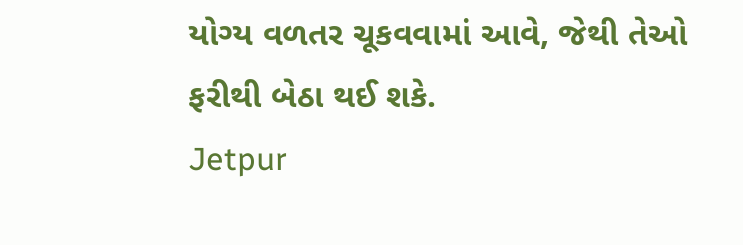યોગ્ય વળતર ચૂકવવામાં આવે, જેથી તેઓ ફરીથી બેઠા થઈ શકે.
Jetpur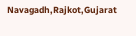Navagadh,Rajkot,Gujarat